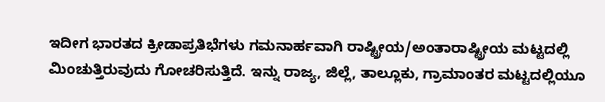ಇದೀಗ ಭಾರತದ ಕ್ರೀಡಾಪ್ರತಿಭೆಗಳು ಗಮನಾರ್ಹವಾಗಿ ರಾಷ್ಟ್ರೀಯ/ಅಂತಾರಾಷ್ಟ್ರೀಯ ಮಟ್ಟದಲ್ಲಿ ಮಿಂಚುತ್ತಿರುವುದು ಗೋಚರಿಸುತ್ತಿದೆ. ಇನ್ನು ರಾಜ್ಯ, ಜಿಲ್ಲೆ, ತಾಲ್ಲೂಕು, ಗ್ರಾಮಾಂತರ ಮಟ್ಟದಲ್ಲಿಯೂ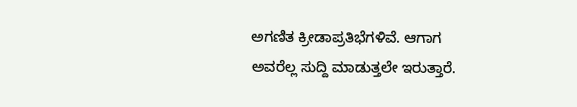ಅಗಣಿತ ಕ್ರೀಡಾಪ್ರತಿಭೆಗಳಿವೆ. ಆಗಾಗ ಅವರೆಲ್ಲ ಸುದ್ದಿ ಮಾಡುತ್ತಲೇ ಇರುತ್ತಾರೆ.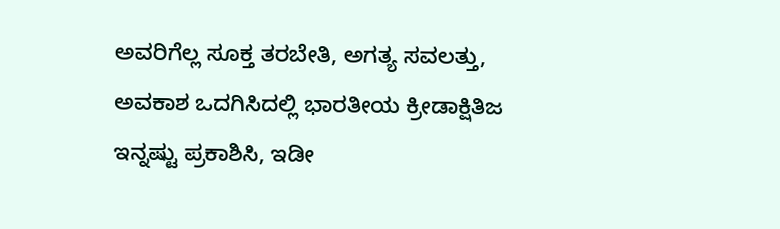ಅವರಿಗೆಲ್ಲ ಸೂಕ್ತ ತರಬೇತಿ, ಅಗತ್ಯ ಸವಲತ್ತು, ಅವಕಾಶ ಒದಗಿಸಿದಲ್ಲಿ ಭಾರತೀಯ ಕ್ರೀಡಾಕ್ಷಿತಿಜ ಇನ್ನಷ್ಟು ಪ್ರಕಾಶಿಸಿ, ಇಡೀ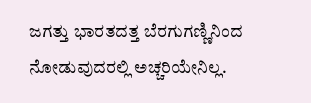ಜಗತ್ತು ಭಾರತದತ್ತ ಬೆರಗುಗಣ್ಣಿನಿಂದ ನೋಡುವುದರಲ್ಲಿ ಅಚ್ಚರಿಯೇನಿಲ್ಲ.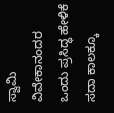ಸ್ವಾಮಿ ವಿವೇಕಾನಂದರ ಒಂದು ಪ್ರಸಿದ್ಧ ಹೇಳಿಕೆ ಸದಾ ಕಾಲಕ್ಕೂ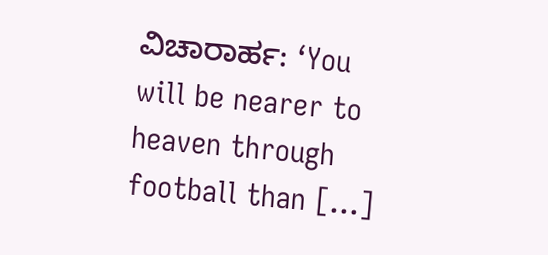ವಿಚಾರಾರ್ಹ: ‘You will be nearer to heaven through football than […]